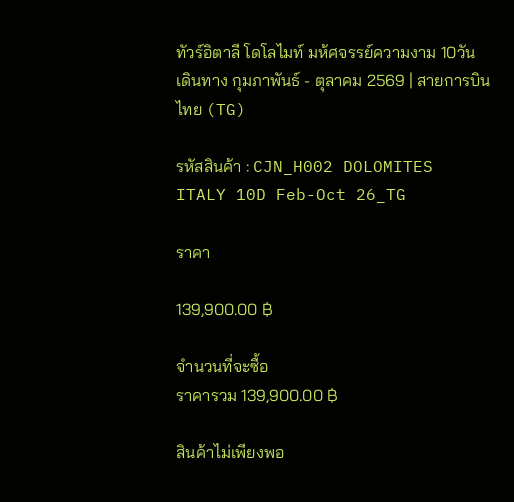ทัวร์อิตาลี โดโลไมท์ มห้ศจรรย์ความงาม 10วัน เดินทาง กุมภาพันธ์ - ตุลาคม 2569 | สายการบินไทย (TG)

รหัสสินค้า : CJN_H002 DOLOMITES ITALY 10D Feb-Oct 26_TG

ราคา

139,900.00 ฿

จำนวนที่จะซื้อ
ราคารวม 139,900.00 ฿

สินค้าไม่เพียงพอ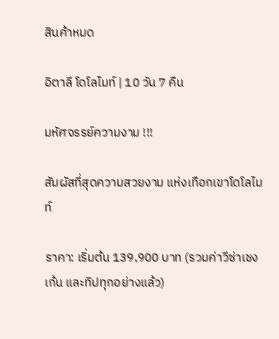สินค้าหมด

อิตาลี โดโลไมท์ | 10 วัน 7 คืน

มหัศจรรย์ความงาม !!!

สัมผัสที่สุดความสวยงาม แห่งเทือกเขาโดโลไมท์

ราคา: เริ่มต้น 139,900 บาท (รวมค่าวีซ่าเชงเก้น และทิปทุกอย่างแล้ว)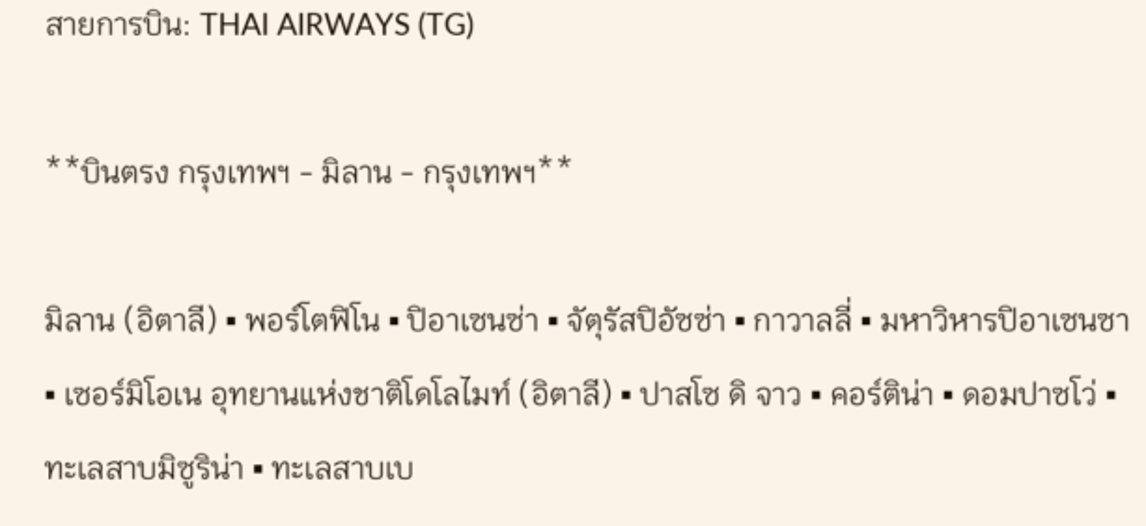สายการบิน: THAI AIRWAYS (TG)

**บินตรง กรุงเทพฯ - มิลาน - กรุงเทพฯ**

มิลาน (อิตาลี) ▪ พอร์โตฟิโน ▪ ปิอาเซนซ่า ▪ จัตุรัสปิอัซซ่า ▪ กาวาลลี่ ▪ มหาวิหารปิอาเซนซา ▪ เซอร์มิโอเน อุทยานแห่งชาติโดโลไมท์ (อิตาลี) ▪ ปาสโซ ดิ จาว ▪ คอร์ติน่า ▪ ดอมปาซโว่ ▪ ทะเลสาบมิซูริน่า ▪ ทะเลสาบเบ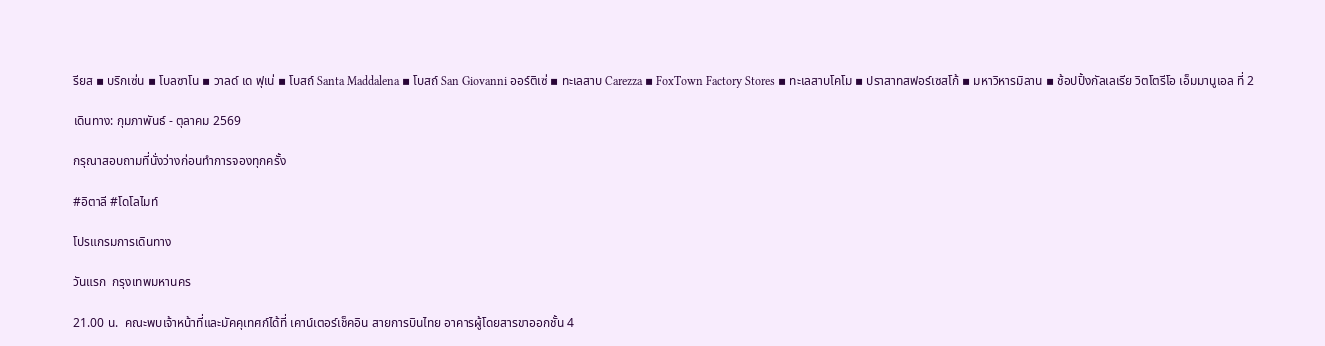รียส ▪ บริกเซ่น ▪ โบลซาโน ▪ วาลด์ เด ฟุเน่ ▪ โบสถ์ Santa Maddalena ▪ โบสถ์ San Giovanni ออร์ติเซ่ ▪ ทะเลสาบ Carezza ▪ FoxTown Factory Stores ▪ ทะเลสาบโคโม ▪ ปราสาทสฟอร์เซสโก้ ▪ มหาวิหารมิลาน ▪ ช้อปปิ้งกัลเลเรีย วิตโตรีโอ เอ็มมานูเอล ที่ 2

เดินทาง: กุมภาพันธ์ - ตุลาคม 2569

กรุณาสอบถามที่นั่งว่างก่อนทำการจองทุกครั้ง

#อิตาลี #โดโลไมท์

โปรแกรมการเดินทาง

วันแรก  กรุงเทพมหานคร

21.00 น.  คณะพบเจ้าหน้าที่และมัคคุเทศก์ได้ที่ เคาน์เตอร์เช็คอิน สายการบินไทย อาคารผู้โดยสารขาออกชั้น 4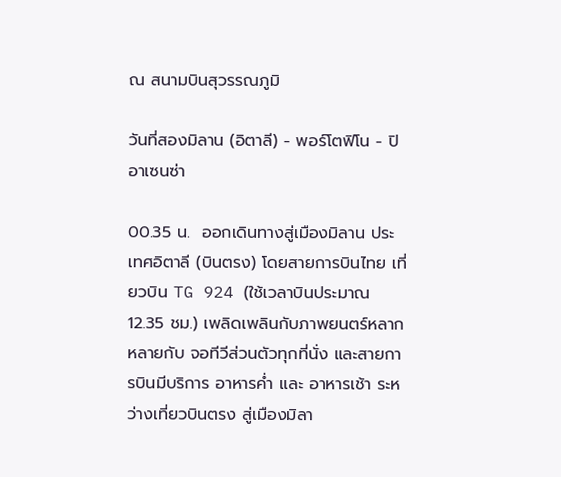ณ สนามบินสุวรรณภูมิ

วันที่สองมิลาน (อิตาลี) - พอร์โตฟิโน - ปิอาเซนซ่า

00.35 น.  ออกเดินทางสู่เมืองมิลาน ประเทศอิตาลี (บินตรง) โดยสายการบินไทย เที่ยวบิน TG 924 (ใช้เวลาบินประมาณ 12.35 ชม.) เพลิดเพลินกับภาพยนตร์หลากหลายกับ จอทีวีส่วนตัวทุกที่นั่ง และสายการบินมีบริการ อาหารค่ำ และ อาหารเช้า ระหว่างเที่ยวบินตรง สู่เมืองมิลา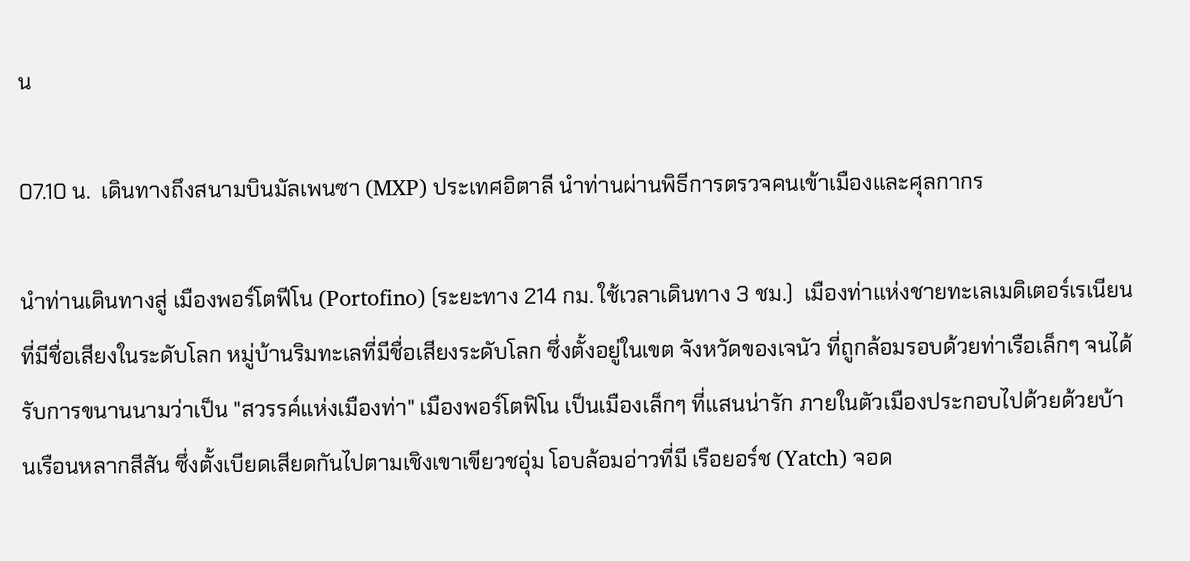น

07.10 น.  เดินทางถึงสนามบินมัลเพนซา (MXP) ประเทศอิตาลี นำท่านผ่านพิธีการตรวจคนเข้าเมืองและศุลกากร

นำท่านเดินทางสู่ เมืองพอร์โตฟีโน (Portofino) (ระยะทาง 214 กม. ใช้เวลาเดินทาง 3 ชม.)  เมืองท่าแห่งชายทะเลเมดิเตอร์เรเนียนที่มีชื่อเสียงในระดับโลก หมู่บ้านริมทะเลที่มีชื่อเสียงระดับโลก ซึ่งตั้งอยู่ในเขต จังหวัดของเจนัว ที่ถูกล้อมรอบด้วยท่าเรือเล็กๆ จนได้รับการขนานนามว่าเป็น "สวรรค์แห่งเมืองท่า" เมืองพอร์โตฟิโน เป็นเมืองเล็กๆ ที่แสนน่ารัก ภายในตัวเมืองประกอบไปด้วยด้วยบ้านเรือนหลากสีสัน ซึ่งตั้งเบียดเสียดกันไปตามเชิงเขาเขียวชอุ่ม โอบล้อมอ่าวที่มี เรือยอร์ช (Yatch) จอด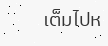เต็มไปห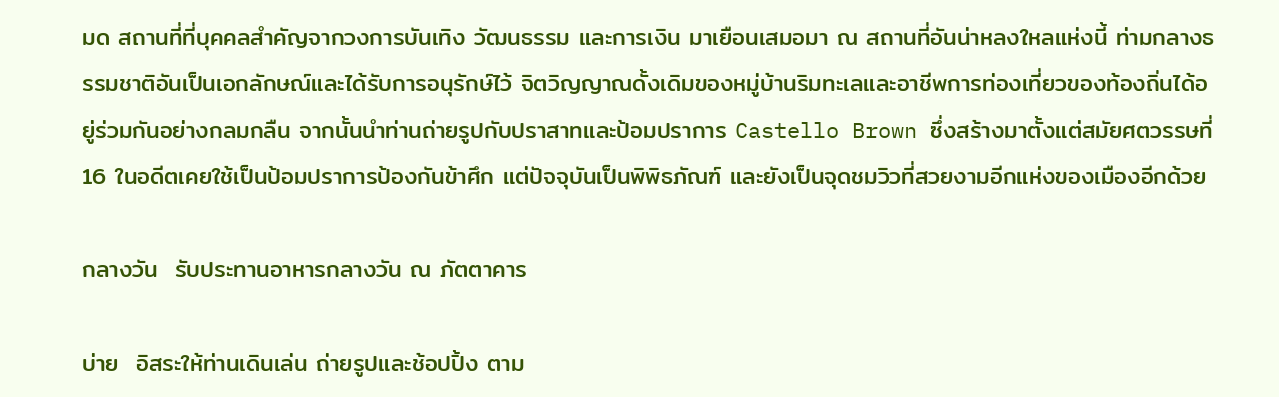มด สถานที่ที่บุคคลสำคัญจากวงการบันเทิง วัฒนธรรม และการเงิน มาเยือนเสมอมา ณ สถานที่อันน่าหลงใหลแห่งนี้ ท่ามกลางธรรมชาติอันเป็นเอกลักษณ์และได้รับการอนุรักษ์ไว้ จิตวิญญาณดั้งเดิมของหมู่บ้านริมทะเลและอาชีพการท่องเที่ยวของท้องถิ่นได้อยู่ร่วมกันอย่างกลมกลืน จากนั้นนำท่านถ่ายรูปกับปราสาทและป้อมปราการ Castello Brown ซึ่งสร้างมาตั้งแต่สมัยศตวรรษที่ 16 ในอดีตเคยใช้เป็นป้อมปราการป้องกันข้าศึก แต่ปัจจุบันเป็นพิพิธภัณฑ์ และยังเป็นจุดชมวิวที่สวยงามอีกแห่งของเมืองอีกด้วย

กลางวัน  รับประทานอาหารกลางวัน ณ ภัตตาคาร

บ่าย  อิสระให้ท่านเดินเล่น ถ่ายรูปและช้อปปิ้ง ตาม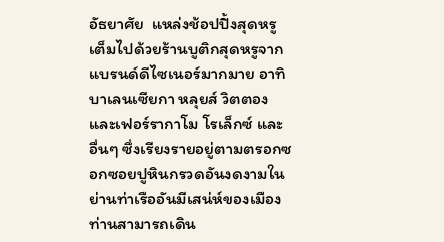อัธยาศัย  แหล่งช้อปปิ้งสุดหรู   เต็มไปด้วยร้านบูติกสุดหรูจากแบรนด์ดีไซเนอร์มากมาย อาทิ บาเลนเซียกา หลุยส์ วิตตอง และเฟอร์รากาโม โรเล็กซ์ และอื่นๆ ซึ่งเรียงรายอยู่ตามตรอกซอกซอยปูหินกรวดอันงดงามในย่านท่าเรืออันมีเสน่ห์ของเมือง ท่านสามารถเดิน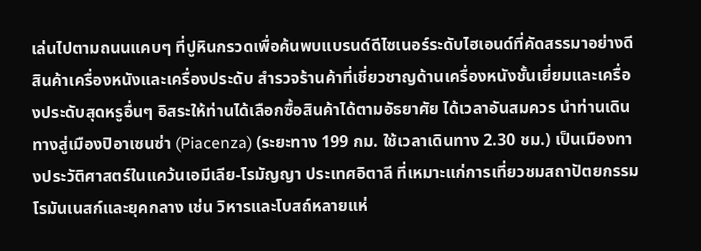เล่นไปตามถนนแคบๆ ที่ปูหินกรวดเพื่อค้นพบแบรนด์ดีไซเนอร์ระดับไฮเอนด์ที่คัดสรรมาอย่างดี สินค้าเครื่องหนังและเครื่องประดับ สำรวจร้านค้าที่เชี่ยวชาญด้านเครื่องหนังชั้นเยี่ยมและเครื่องประดับสุดหรูอื่นๆ อิสระให้ท่านได้เลือกซื้อสินค้าได้ตามอัธยาศัย ได้เวลาอันสมควร นำท่านเดินทางสู่เมืองปิอาเซนซ่า (Piacenza) (ระยะทาง 199 กม. ใช้เวลาเดินทาง 2.30 ชม.) เป็นเมืองทางประวัติศาสตร์ในแคว้นเอมีเลีย-โรมัญญา ประเทศอิตาลี ที่เหมาะแก่การเที่ยวชมสถาปัตยกรรมโรมันเนสก์และยุคกลาง เช่น วิหารและโบสถ์หลายแห่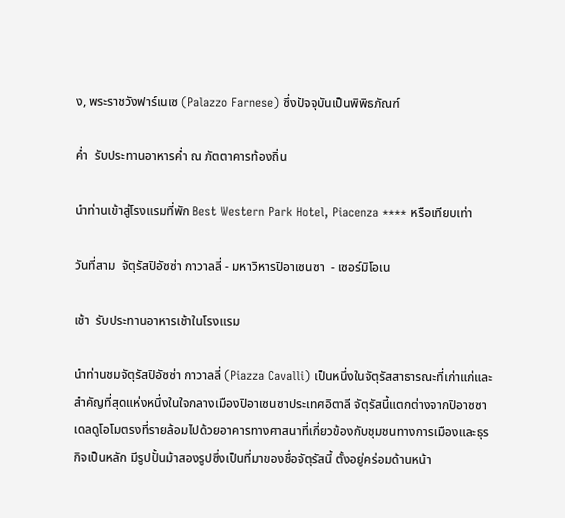ง, พระราชวังฟาร์เนเซ (Palazzo Farnese) ซึ่งปัจจุบันเป็นพิพิธภัณฑ์

ค่ำ  รับประทานอาหารค่ำ ณ ภัตตาคารท้องถิ่น

นำท่านเข้าสู่โรงแรมที่พัก Best Western Park Hotel, Piacenza **** หรือเทียบเท่า

วันที่สาม  จัตุรัสปิอัซซ่า กาวาลลี่ - มหาวิหารปิอาเซนซา  - เซอร์มิโอเน

เช้า  รับประทานอาหารเช้าในโรงแรม

นำท่านชมจัตุรัสปิอัซซ่า กาวาลลี่ (Piazza Cavalli) เป็นหนึ่งในจัตุรัสสาธารณะที่เก่าแก่และสำคัญที่สุดแห่งหนึ่งในใจกลางเมืองปิอาเซนซาประเทศอิตาลี จัตุรัสนี้แตกต่างจากปิอาซซาเดลดูโอโมตรงที่รายล้อมไปด้วยอาคารทางศาสนาที่เกี่ยวข้องกับชุมชนทางการเมืองและธุรกิจเป็นหลัก มีรูปปั้นม้าสองรูปซึ่งเป็นที่มาของชื่อจัตุรัสนี้ ตั้งอยู่คร่อมด้านหน้า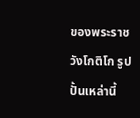ของพระราชวังโกติโก รูปปั้นเหล่านี้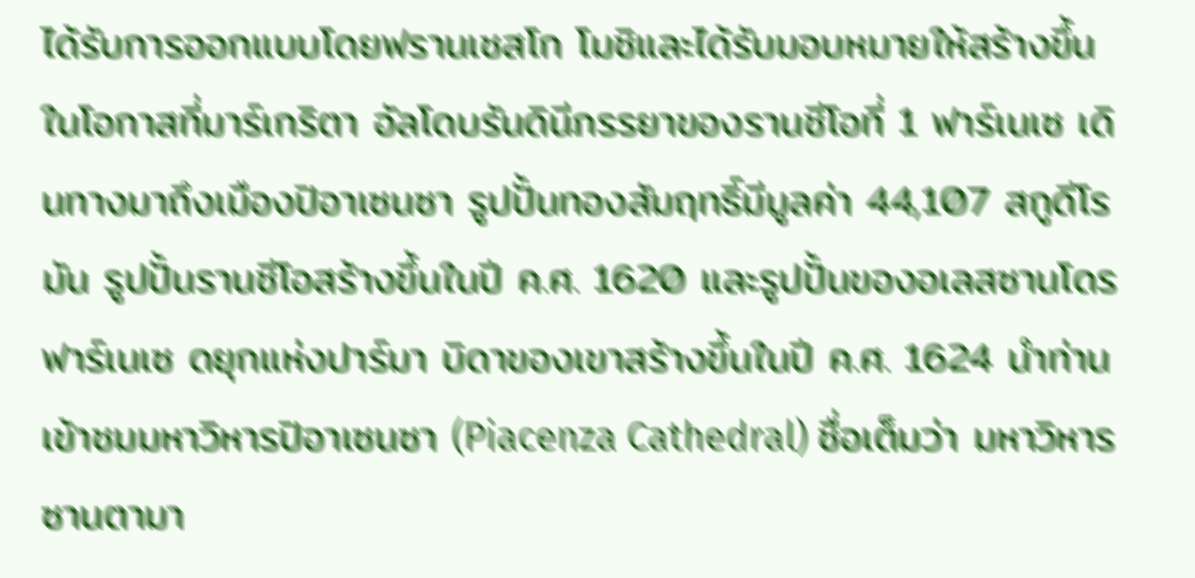ได้รับการออกแบบโดยฟรานเชสโก โมชิและได้รับมอบหมายให้สร้างขึ้นในโอกาสที่มาร์เกริตา อัลโดบรันดินีภรรยาของรานชีโอที่ 1 ฟาร์เนเซ เดินทางมาถึงเมืองปิอาเซนซา รูปปั้นทองสัมฤทธิ์มีมูลค่า 44,107 สกูดีโรมัน รูปปั้นรานชีโอสร้างขึ้นในปี ค.ศ. 1620 และรูปปั้นของอเลสซานโดร ฟาร์เนเซ ดยุกแห่งปาร์มา บิดาของเขาสร้างขึ้นในปี ค.ศ. 1624 นำท่านเข้าชมมหาวิหารปิอาเซนซา (Piacenza Cathedral) ชื่อเต็มว่า มหาวิหารซานตามา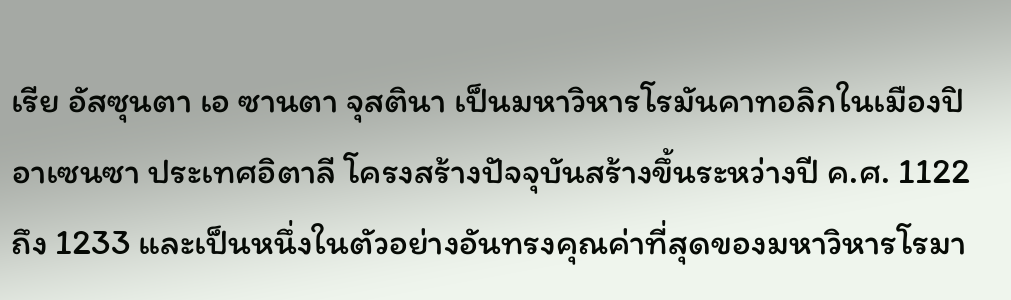เรีย อัสซุนตา เอ ซานตา จุสตินา เป็นมหาวิหารโรมันคาทอลิกในเมืองปิอาเซนซา ประเทศอิตาลี โครงสร้างปัจจุบันสร้างขึ้นระหว่างปี ค.ศ. 1122 ถึง 1233 และเป็นหนึ่งในตัวอย่างอันทรงคุณค่าที่สุดของมหาวิหารโรมา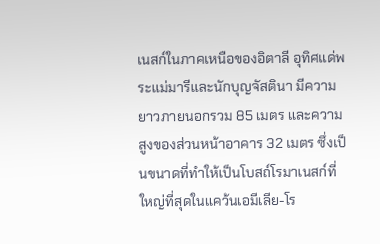เนสก์ในภาคเหนือของอิตาลี อุทิศแด่พระแม่มารีและนักบุญจัสตินา มีความยาวภายนอกรวม 85 เมตร และความสูงของส่วนหน้าอาคาร 32 เมตร ซึ่งเป็นขนาดที่ทำให้เป็นโบสถ์โรมาเนสก์ที่ใหญ่ที่สุดในแคว้นเอมีเลีย-โร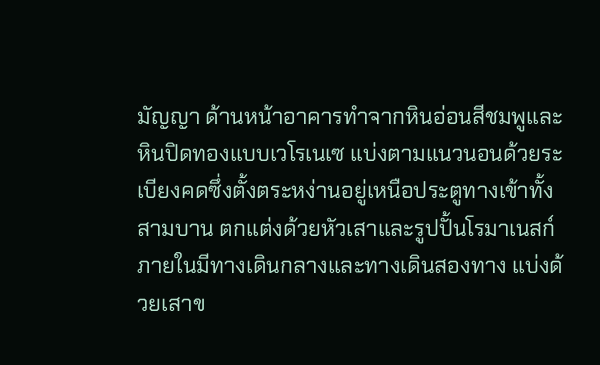มัญญา ด้านหน้าอาคารทำจากหินอ่อนสีชมพูและหินปิดทองแบบเวโรเนเซ แบ่งตามแนวนอนด้วยระเบียงคดซึ่งตั้งตระหง่านอยู่เหนือประตูทางเข้าทั้งสามบาน ตกแต่งด้วยหัวเสาและรูปปั้นโรมาเนสก์ ภายในมีทางเดินกลางและทางเดินสองทาง แบ่งด้วยเสาข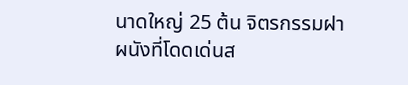นาดใหญ่ 25 ต้น จิตรกรรมฝาผนังที่โดดเด่นส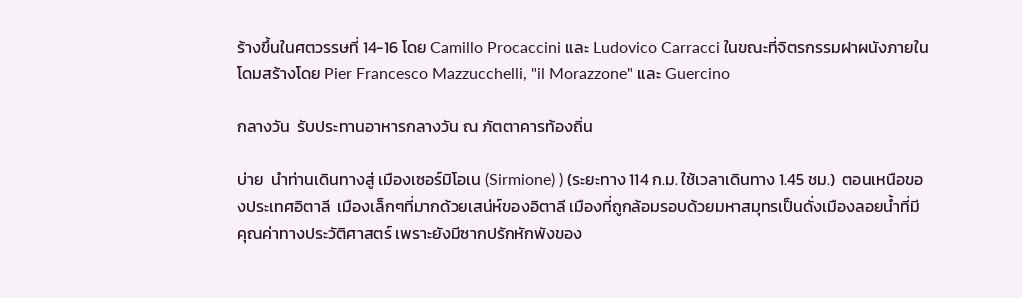ร้างขึ้นในศตวรรษที่ 14-16 โดย Camillo Procaccini และ Ludovico Carracci ในขณะที่จิตรกรรมฝาผนังภายในโดมสร้างโดย Pier Francesco Mazzucchelli, "il Morazzone" และ Guercino

กลางวัน  รับประทานอาหารกลางวัน ณ ภัตตาคารท้องถิ่น

บ่าย  นำท่านเดินทางสู่ เมืองเซอร์มิโอเน (Sirmione) ) (ระยะทาง 114 ก.ม. ใช้เวลาเดินทาง 1.45 ชม.)  ตอนเหนือของประเทศอิตาลี  เมืองเล็กๆที่มากด้วยเสน่ห์ของอิตาลี เมืองที่ถูกล้อมรอบด้วยมหาสมุทรเป็นดั่งเมืองลอยน้ำที่มีคุณค่าทางประวัติศาสตร์ เพราะยังมีซากปรักหักพังของ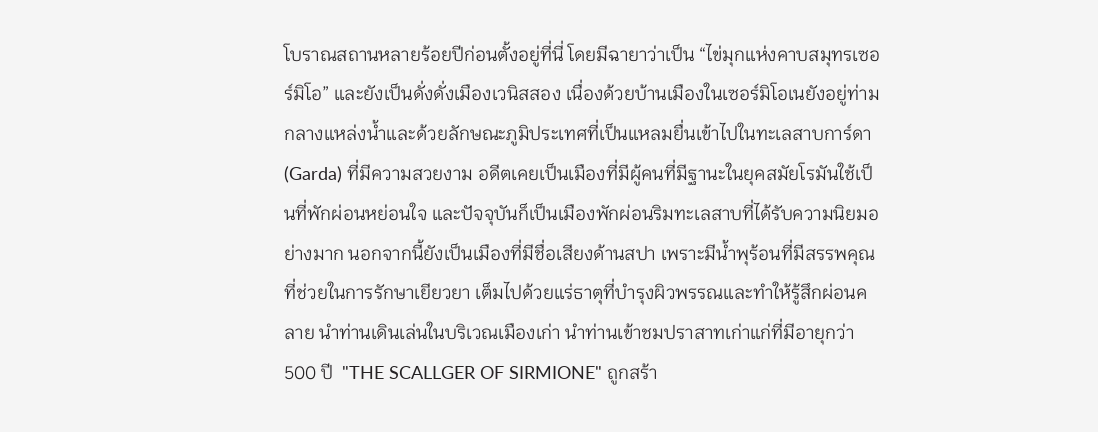โบราณสถานหลายร้อยปีก่อนตั้งอยู่ที่นี่ โดยมีฉายาว่าเป็น “ไข่มุกแห่งคาบสมุทรเซอร์มิโอ” และยังเป็นดั่งดั่งเมืองเวนิสสอง เนื่องด้วยบ้านเมืองในเซอร์มิโอเนยังอยู่ท่ามกลางแหล่งน้ำและด้วยลักษณะภูมิประเทศที่เป็นแหลมยื่นเข้าไปในทะเลสาบการ์ดา (Garda) ที่มีความสวยงาม อดีตเคยเป็นเมืองที่มีผู้คนที่มีฐานะในยุคสมัยโรมันใช้เป็นที่พักผ่อนหย่อนใจ และปัจจุบันก็เป็นเมืองพักผ่อนริมทะเลสาบที่ได้รับความนิยมอย่างมาก นอกจากนี้ยังเป็นเมืองที่มีชื่อเสียงด้านสปา เพราะมีน้ำพุร้อนที่มีสรรพคุณที่ช่วยในการรักษาเยียวยา เต็มไปด้วยแร่ธาตุที่บำรุงผิวพรรณและทำให้รู้สึกผ่อนคลาย นำท่านเดินเล่นในบริเวณเมืองเก่า นำท่านเข้าชมปราสาทเก่าแก่ที่มีอายุกว่า 500 ปี  "THE SCALLGER OF SIRMIONE" ถูกสร้า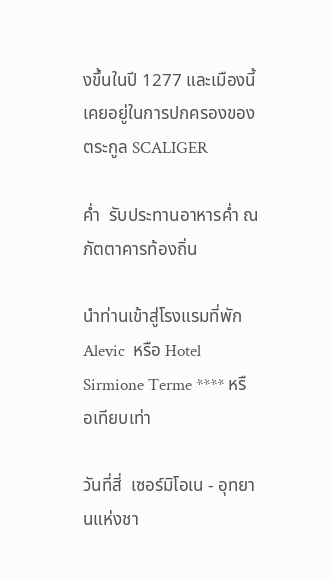งขึ้นในปี 1277 และเมืองนี้เคยอยู่ในการปกครองของตระกูล SCALIGER

ค่ำ  รับประทานอาหารค่ำ ณ ภัตตาคารท้องถิ่น

นำท่านเข้าสู่โรงแรมที่พัก Alevic  หรือ Hotel Sirmione Terme **** หรือเทียบเท่า

วันที่สี่  เซอร์มิโอเน - อุทยานแห่งชา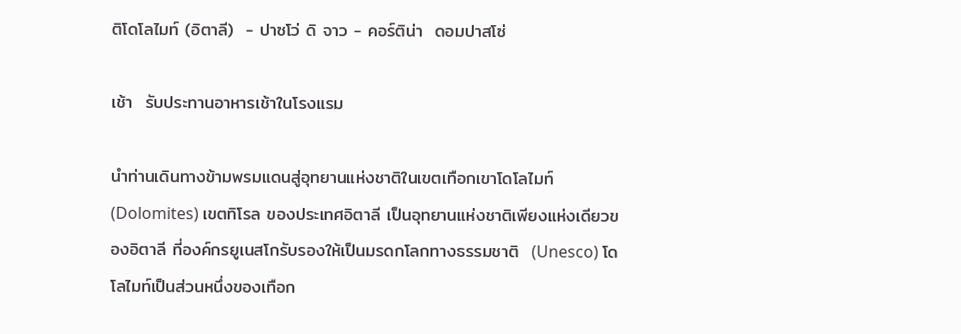ติโดโลไมท์ (อิตาลี)  - ปาซโว่ ดิ จาว - คอร์ติน่า  ดอมปาสโซ่

เช้า  รับประทานอาหารเช้าในโรงแรม

นำท่านเดินทางข้ามพรมแดนสู่อุทยานแห่งชาติในเขตเทือกเขาโดโลไมท์ (Dolomites) เขตทิโรล ของประเทศอิตาลี เป็นอุทยานแห่งชาติเพียงแห่งเดียวของอิตาลี ที่องค์กรยูเนสโกรับรองให้เป็นมรดกโลกทางธรรมชาติ  (Unesco) โดโลไมท์เป็นส่วนหนึ่งของเทือก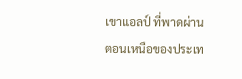เขาแอลป์ ที่พาดผ่านตอนเหนือของประเท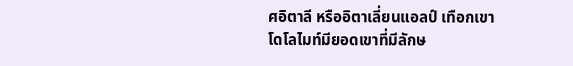ศอิตาลี หรืออิตาเลี่ยนแอลป์ เทือกเขาโดโลไมท์มียอดเขาที่มีลักษ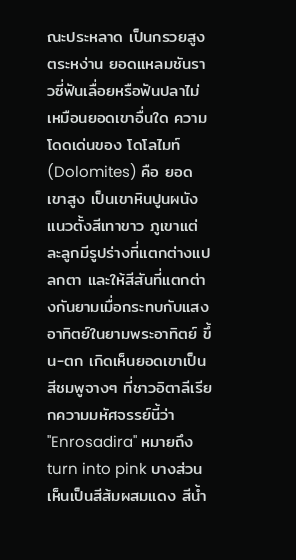ณะประหลาด เป็นกรวยสูงตระหง่าน ยอดแหลมชันราวซี่ฟันเลื่อยหรือฟันปลาไม่เหมือนยอดเขาอื่นใด ความโดดเด่นของ โดโลไมท์(Dolomites) คือ ยอดเขาสูง เป็นเขาหินปูนผนังแนวตั้งสีเทาขาว ภูเขาแต่ละลูกมีรูปร่างที่แตกต่างแปลกตา และให้สีสันที่แตกต่างกันยามเมื่อกระทบกับแสงอาทิตย์ในยามพระอาทิตย์ ขึ้น-ตก เกิดเห็นยอดเขาเป็นสีชมพูจางๆ ที่ชาวอิตาลีเรียกความมหัศจรรย์นี้ว่า "Enrosadira" หมายถึง turn into pink บางส่วนเห็นเป็นสีส้มผสมแดง สีน้ำ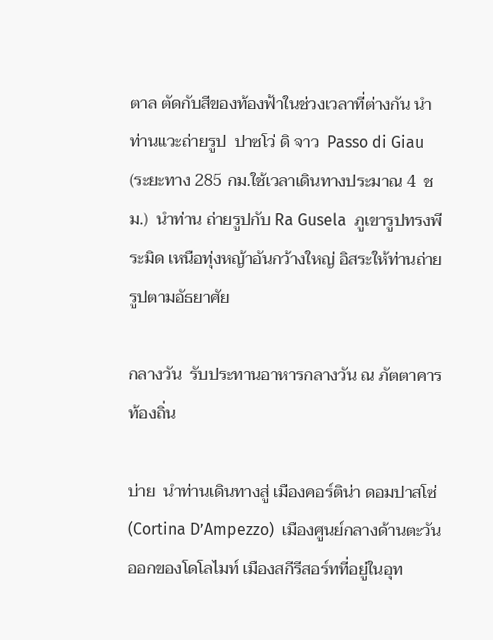ตาล ตัดกับสีของท้องฟ้าในช่วงเวลาที่ต่างกัน นำท่านแวะถ่ายรูป  ปาซโว่ ดิ จาว  Passo di Giau  (ระยะทาง 285 กม.ใช้เวลาเดินทางประมาณ 4  ชม.)  นำท่าน ถ่ายรูปกับ Ra Gusela  ภูเขารูปทรงพีระมิด เหนือทุ่งหญ้าอันกว้างใหญ่ อิสระให้ท่านถ่ายรูปตามอัธยาศัย

กลางวัน  รับประทานอาหารกลางวัน ณ ภัตตาคารท้องถิ่น

บ่าย  นำท่านเดินทางสู่ เมืองคอร์ติน่า ดอมปาสโซ่ (Cortina D’Ampezzo)  เมืองศูนย์กลางด้านตะวันออกของโดโลไมท์ เมืองสกีรีสอร์ทที่อยู่ในอุท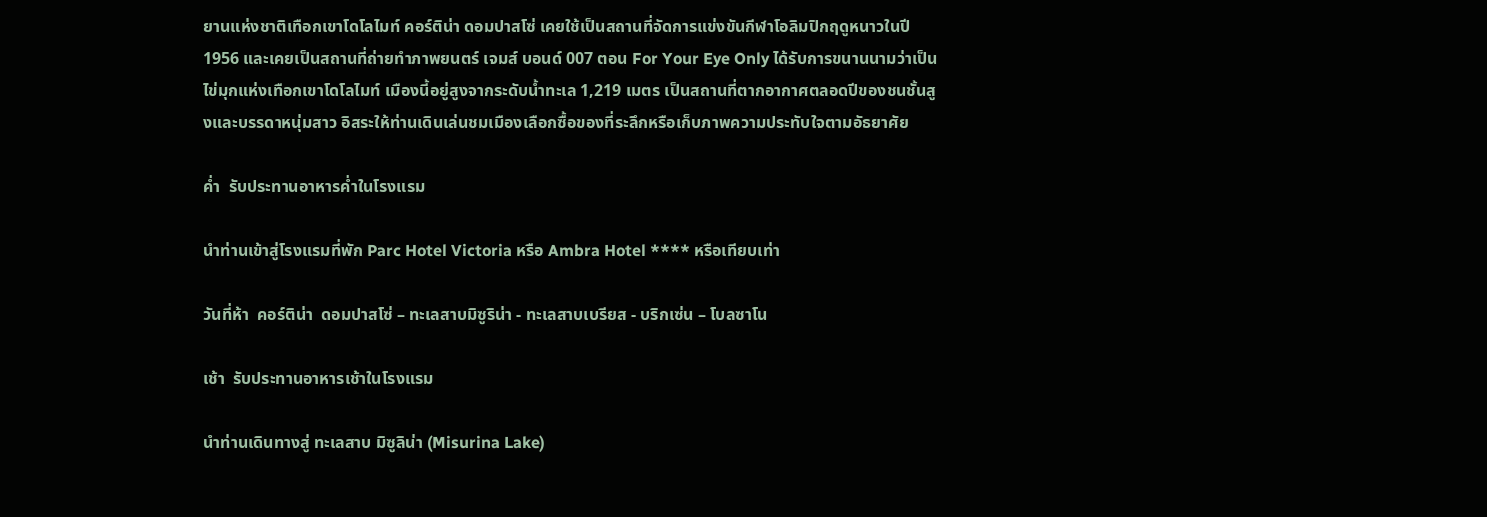ยานแห่งชาติเทือกเขาโดโลไมท์ คอร์ติน่า ดอมปาสโซ่ เคยใช้เป็นสถานที่จัดการแข่งขันกีฬาโอลิมปิกฤดูหนาวในปี 1956 และเคยเป็นสถานที่ถ่ายทำภาพยนตร์ เจมส์ บอนด์ 007 ตอน For Your Eye Only ได้รับการขนานนามว่าเป็น ไข่มุกแห่งเทือกเขาโดโลไมท์ เมืองนี้อยู่สูงจากระดับน้ำทะเล 1,219 เมตร เป็นสถานที่ตากอากาศตลอดปีของชนชั้นสูงและบรรดาหนุ่มสาว อิสระให้ท่านเดินเล่นชมเมืองเลือกซื้อของที่ระลึกหรือเก็บภาพความประทับใจตามอัธยาศัย

ค่ำ  รับประทานอาหารค่ำในโรงแรม

นำท่านเข้าสู่โรงแรมที่พัก Parc Hotel Victoria หรือ Ambra Hotel **** หรือเทียบเท่า

วันที่ห้า  คอร์ติน่า  ดอมปาสโซ่ – ทะเลสาบมิซูริน่า - ทะเลสาบเบรียส - บริกเซ่น – โบลซาโน

เช้า  รับประทานอาหารเช้าในโรงแรม

นำท่านเดินทางสู่ ทะเลสาบ มิซูลิน่า (Misurina Lake)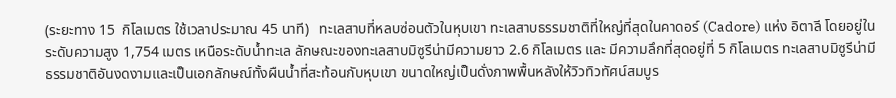(ระยะทาง 15  กิโลเมตร ใช้เวลาประมาณ 45 นาที)   ทะเลสาบที่หลบซ่อนตัวในหุบเขา ทะเลสาบธรรมชาติที่ใหญ่ที่สุดในคาดอร์ (Cadore) แห่ง อิตาลี โดยอยู่ในระดับความสูง 1,754 เมตร เหนือระดับน้ำทะเล ลักษณะของทะเลสาบมิซูรีน่ามีความยาว 2.6 กิโลเมตร และ มีความลึกที่สุดอยู่ที่ 5 กิโลเมตร ทะเลสาบมิซูรีน่ามีธรรมชาติอันงดงามและเป็นเอกลักษณ์ทั้งผืนน้ำที่สะท้อนกับหุบเขา ขนาดใหญ่เป็นดั่งภาพพื้นหลังให้วิวทิวทัศน์สมบูร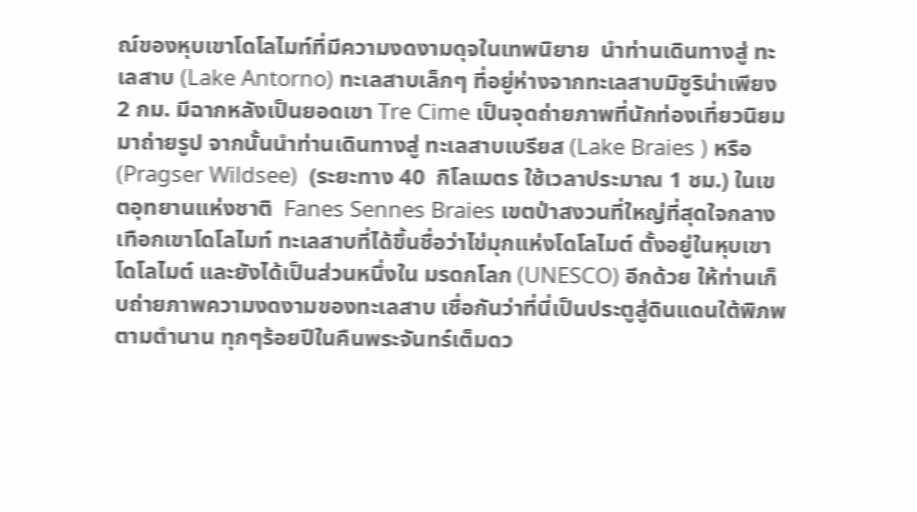ณ์ของหุบเขาโดโลไมท์ที่มีความงดงามดุจในเทพนิยาย  นำท่านเดินทางสู่ ทะเลสาบ (Lake Antorno) ทะเลสาบเล็กๆ ที่อยู่ห่างจากทะเลสาบมิซูริน่าเพียง 2 กม. มีฉากหลังเป็นยอดเขา Tre Cime เป็นจุดถ่ายภาพที่นักท่องเที่ยวนิยมมาถ่ายรูป จากนั้นนำท่านเดินทางสู่ ทะเลสาบเบรียส (Lake Braies ) หรือ (Pragser Wildsee)  (ระยะทาง 40  กิโลเมตร ใช้เวลาประมาณ 1 ชม.) ในเขตอุทยานแห่งชาติ  Fanes Sennes Braies เขตป่าสงวนที่ใหญ่ที่สุดใจกลางเทือกเขาโดโลไมท์ ทะเลสาบที่ได้ขึ้นชื่อว่าไข่มุกแห่งโดโลไมต์ ตั้งอยู่ในหุบเขาโดโลไมต์ และยังได้เป็นส่วนหนึ่งใน มรดกโลก (UNESCO) อีกด้วย ให้ท่านเก็บถ่ายภาพความงดงามของทะเลสาบ เชื่อกันว่าที่นี่เป็นประตูสู่ดินแดนใต้พิภพตามตำนาน ทุกๆร้อยปีในคืนพระจันทร์เต็มดว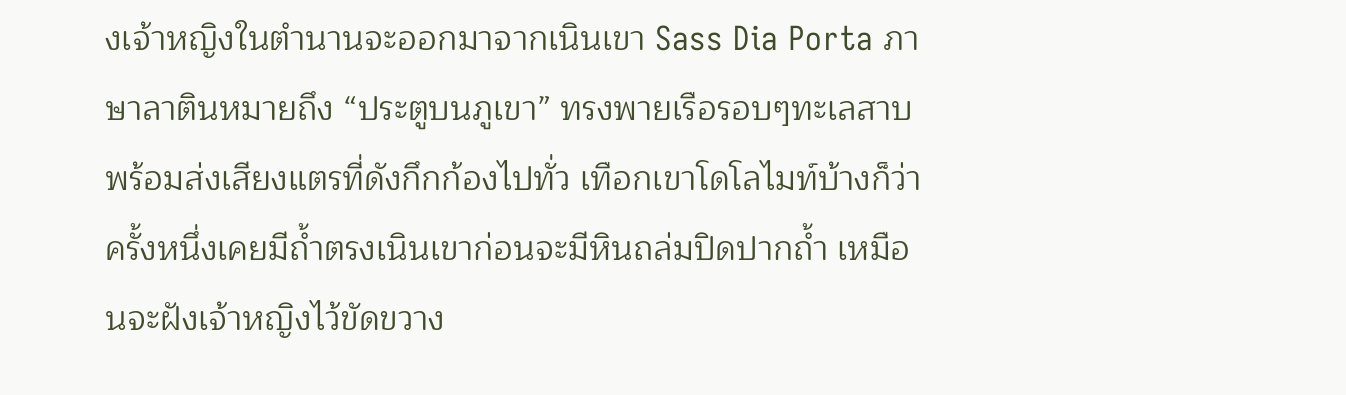งเจ้าหญิงในตำนานจะออกมาจากเนินเขา Sass Dia Porta ภาษาลาตินหมายถึง “ประตูบนภูเขา” ทรงพายเรือรอบๆทะเลสาบ พร้อมส่งเสียงแตรที่ดังกึกก้องไปทั่ว เทือกเขาโดโลไมท์บ้างก็ว่า ครั้งหนึ่งเคยมีถ้ำตรงเนินเขาก่อนจะมีหินถล่มปิดปากถ้ำ เหมือนจะฝังเจ้าหญิงไว้ขัดขวาง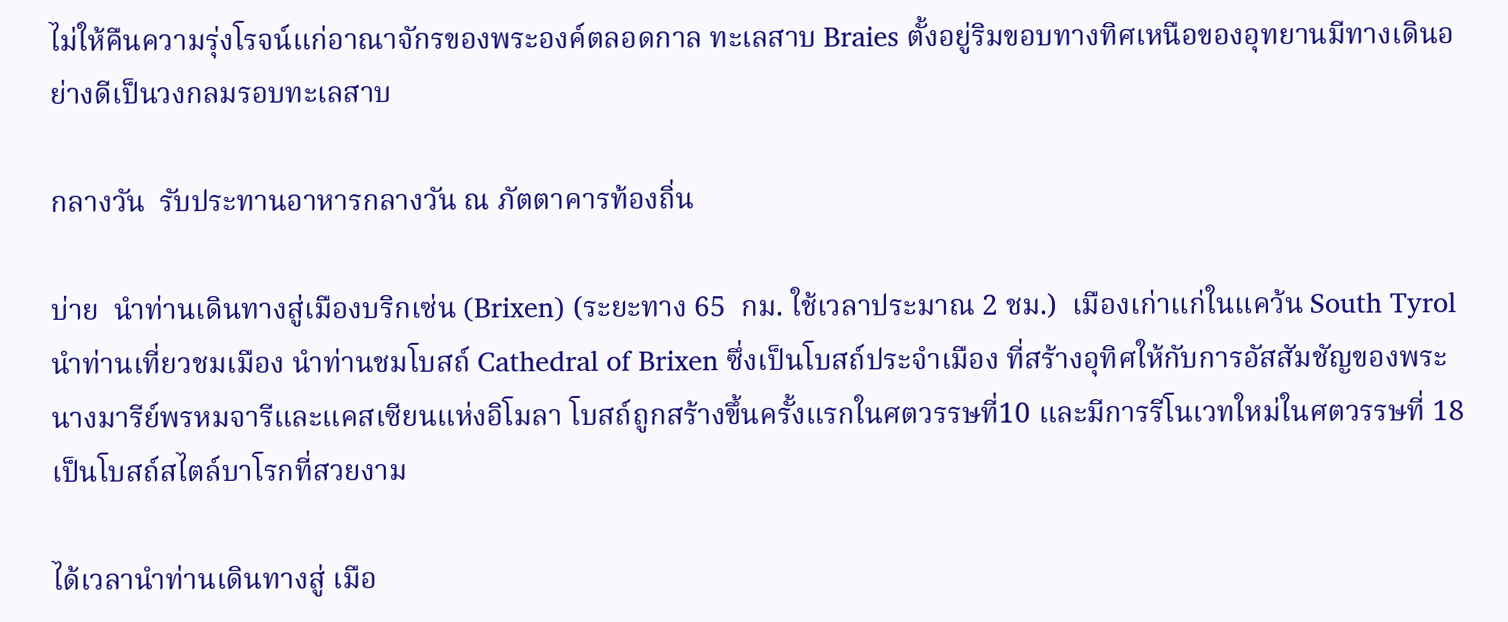ไม่ให้คืนความรุ่งโรจน์แก่อาณาจักรของพระองค์ตลอดกาล ทะเลสาบ Braies ตั้งอยู่ริมขอบทางทิศเหนือของอุทยานมีทางเดินอย่างดีเป็นวงกลมรอบทะเลสาบ

กลางวัน  รับประทานอาหารกลางวัน ณ ภัตตาคารท้องถิ่น

บ่าย  นำท่านเดินทางสู่เมืองบริกเซ่น (Brixen) (ระยะทาง 65  กม. ใช้เวลาประมาณ 2 ชม.)  เมืองเก่าแก่ในแคว้น South Tyrol นำท่านเที่ยวชมเมือง นำท่านชมโบสถ์ Cathedral of Brixen ซึ่งเป็นโบสถ์ประจำเมือง ที่สร้างอุทิศให้กับการอัสสัมชัญของพระนางมารีย์พรหมจารีและแคสเซียนแห่งอิโมลา โบสถ์ถูกสร้างขึ้นครั้งแรกในศตวรรษที่10 และมีการรีโนเวทใหม่ในศตวรรษที่ 18  เป็นโบสถ์สไตล์บาโรกที่สวยงาม

ได้เวลานำท่านเดินทางสู่ เมือ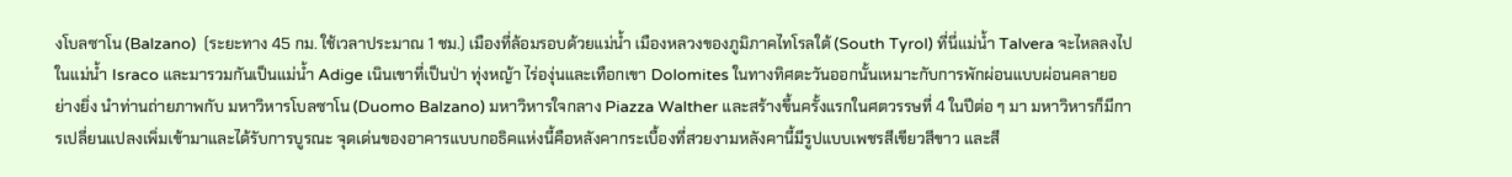งโบลซาโน (Balzano)  (ระยะทาง 45 กม. ใช้เวลาประมาณ 1 ชม.) เมืองที่ล้อมรอบด้วยแม่น้ำ เมืองหลวงของภูมิภาคไทโรลใต้ (South Tyrol) ที่นี่แม่น้ำ Talvera จะไหลลงไปในแม่น้ำ Israco และมารวมกันเป็นแม่น้ำ Adige เนินเขาที่เป็นป่า ทุ่งหญ้า ไร่องุ่นและเทือกเขา Dolomites ในทางทิศตะวันออกนั้นเหมาะกับการพักผ่อนแบบผ่อนคลายอย่างยิ่ง นำท่านถ่ายภาพกับ มหาวิหารโบลซาโน (Duomo Balzano) มหาวิหารใจกลาง Piazza Walther และสร้างขึ้นครั้งแรกในศตวรรษที่ 4 ในปีต่อ ๆ มา มหาวิหารก็มีการเปลี่ยนแปลงเพิ่มเข้ามาและได้รับการบูรณะ จุดเด่นของอาคารแบบกอธิคแห่งนี้คือหลังคากระเบื้องที่สวยงามหลังคานี้มีรูปแบบเพชรสีเขียวสีขาว และสี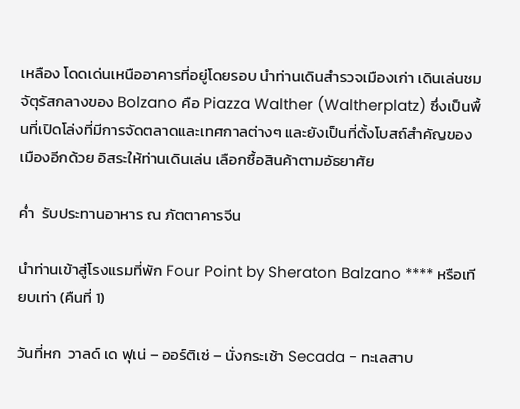เหลือง โดดเด่นเหนืออาคารที่อยู่โดยรอบ นำท่านเดินสำรวจเมืองเก่า เดินเล่นชมจัตุรัสกลางของ Bolzano คือ Piazza Walther (Waltherplatz) ซึ่งเป็นพื้นที่เปิดโล่งที่มีการจัดตลาดและเทศกาลต่างๆ และยังเป็นที่ตั้งโบสถ์สำคัญของเมืองอีกด้วย อิสระให้ท่านเดินเล่น เลือกซื้อสินค้าตามอัธยาศัย

ค่ำ  รับประทานอาหาร ณ ภัตตาคารจีน

นำท่านเข้าสู่โรงแรมที่พัก Four Point by Sheraton Balzano **** หรือเทียบเท่า (คืนที่ 1)

วันที่หก  วาลด์ เด ฟุเน่ – ออร์ติเซ่ – นั่งกระเช้า Secada - ทะเลสาบ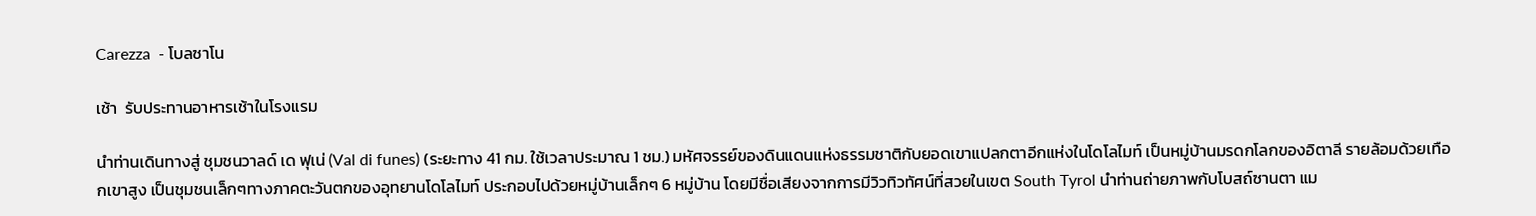Carezza  - โบลซาโน

เช้า  รับประทานอาหารเช้าในโรงแรม

นำท่านเดินทางสู่ ชุมชนวาลด์ เด ฟุเน่ (Val di funes) (ระยะทาง 41 กม. ใช้เวลาประมาณ 1 ชม.) มหัศจรรย์ของดินแดนแห่งธรรมชาติกับยอดเขาแปลกตาอีกแห่งในโดโลไมท์ เป็นหมู่บ้านมรดกโลกของอิตาลี รายล้อมด้วยเทือกเขาสูง เป็นชุมชนเล็กๆทางภาคตะวันตกของอุทยานโดโลไมท์ ประกอบไปด้วยหมู่บ้านเล็กๆ 6 หมู่บ้าน โดยมีชื่อเสียงจากการมีวิวทิวทัศน์ที่สวยในเขต South Tyrol นำท่านถ่ายภาพกับโบสถ์ซานตา แม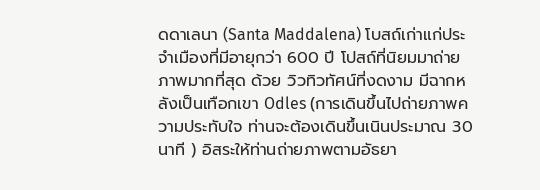ดดาเลนา (Santa Maddalena) โบสถ์เก่าแก่ประจำเมืองที่มีอายุกว่า 600 ปี โปสถ์ที่นิยมมาถ่ายภาพมากที่สุด ด้วย วิวทิวทัศน์ที่งดงาม มีฉากหลังเป็นเทือกเขา Odles (การเดินขึ้นไปถ่ายภาพความประทับใจ ท่านจะต้องเดินขึ้นเนินประมาณ 30 นาที ) อิสระให้ท่านถ่ายภาพตามอัธยา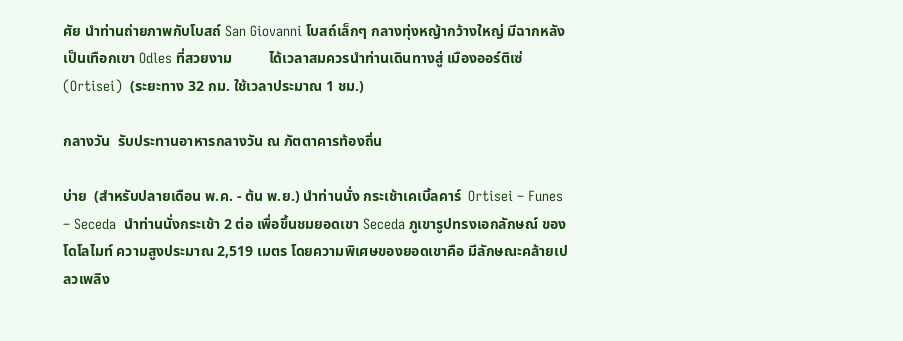ศัย นำท่านถ่ายภาพกับโบสถ์ San Giovanni โบสถ์เล็กๆ กลางทุ่งหญ้ากว้างใหญ่ มีฉากหลังเป็นเทือกเขา Odles ที่สวยงาม          ได้เวลาสมควรนำท่านเดินทางสู่ เมืองออร์ติเซ่ (Ortisei)  (ระยะทาง 32 กม. ใช้เวลาประมาณ 1 ชม.)

กลางวัน  รับประทานอาหารกลางวัน ณ ภัตตาคารท้องถิ่น

บ่าย  (สำหรับปลายเดือน พ.ค. - ต้น พ.ย.) นำท่านนั่ง กระเช้าเคเบิ้ลคาร์  Ortisei – Funes – Seceda  นำท่านนั่งกระเช้า 2 ต่อ เพื่อขึ้นชมยอดเขา Seceda ภูเขารูปทรงเอกลักษณ์ ของโดโลไมท์ ความสูงประมาณ 2,519 เมตร โดยความพิเศษของยอดเขาคือ มีลักษณะคล้ายเปลวเพลิง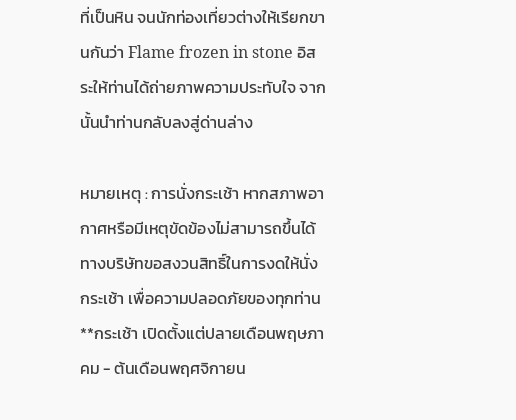ที่เป็นหิน จนนักท่องเที่ยวต่างให้เรียกขานกันว่า Flame frozen in stone อิสระให้ท่านได้ถ่ายภาพความประทับใจ จากนั้นนำท่านกลับลงสู่ด่านล่าง

หมายเหตุ : การนั่งกระเช้า หากสภาพอากาศหรือมีเหตุขัดข้องไม่สามารถขึ้นได้ ทางบริษัทขอสงวนสิทธิ์ในการงดให้นั่งกระเช้า เพื่อความปลอดภัยของทุกท่าน  **กระเช้า เปิดตั้งแต่ปลายเดือนพฤษภาคม - ต้นเดือนพฤศจิกายน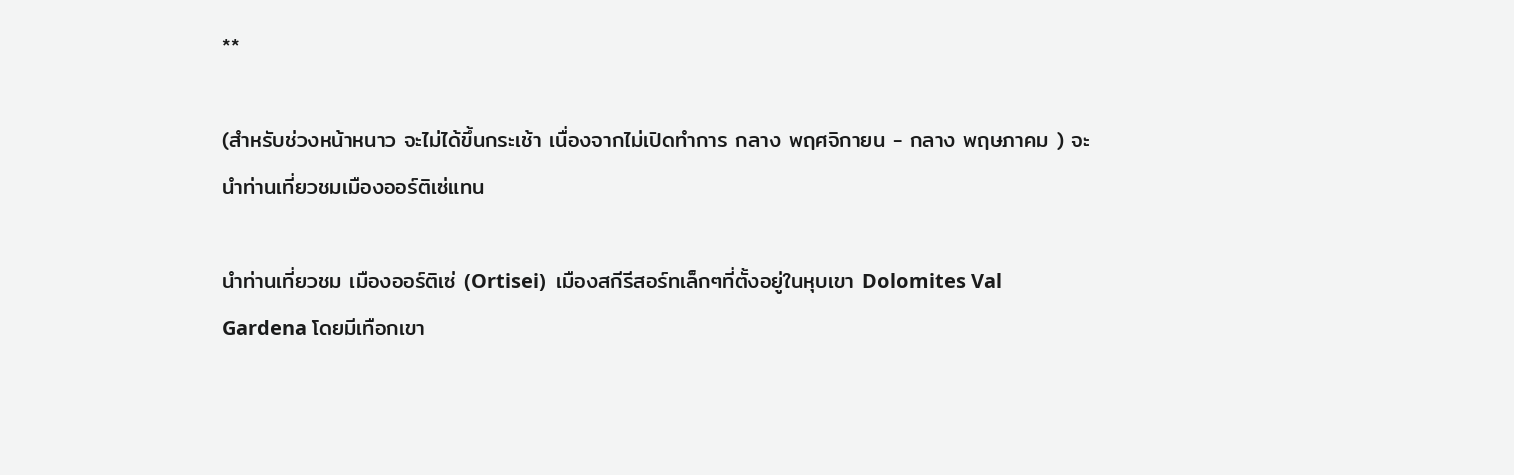**

(สำหรับช่วงหน้าหนาว จะไม่ได้ขึ้นกระเช้า เนื่องจากไม่เปิดทำการ กลาง พฤศจิกายน - กลาง พฤษภาคม ) จะนำท่านเที่ยวชมเมืองออร์ติเซ่แทน

นำท่านเที่ยวชม เมืองออร์ติเซ่ (Ortisei)  เมืองสกีรีสอร์ทเล็กๆที่ตั้งอยู่ในหุบเขา Dolomites Val Gardena โดยมีเทือกเขา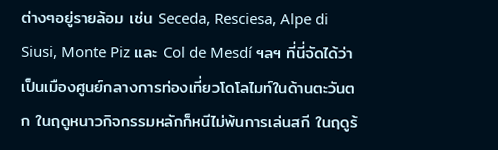ต่างๆอยู่รายล้อม เช่น Seceda, Resciesa, Alpe di Siusi, Monte Piz และ Col de Mesdí ฯลฯ ที่นี่จัดได้ว่าเป็นเมืองศูนย์กลางการท่องเที่ยวโดโลไมท์ในด้านตะวันตก ในฤดูหนาวกิจกรรมหลักก็หนีไม่พ้นการเล่นสกี ในฤดูร้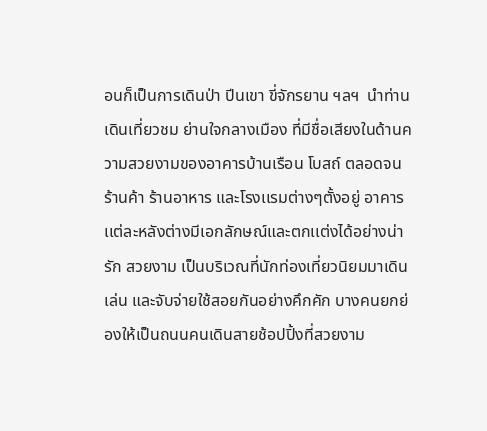อนก็เป็นการเดินป่า ปีนเขา ขี่จักรยาน ฯลฯ  นำท่านเดินเที่ยวชม ย่านใจกลางเมือง ที่มีชื่อเสียงในด้านความสวยงามของอาคารบ้านเรือน โบสถ์ ตลอดจน ร้านค้า ร้านอาหาร และโรงเเรมต่างๆตั้งอยู่ อาคารเเต่ละหลังต่างมีเอกลักษณ์และตกเเต่งได้อย่างน่ารัก สวยงาม เป็นบริเวณที่นักท่องเที่ยวนิยมมาเดินเล่น และจับจ่ายใช้สอยกันอย่างคึกคัก บางคนยกย่องให้เป็นถนนคนเดินสายช้อปปิ้งที่สวยงาม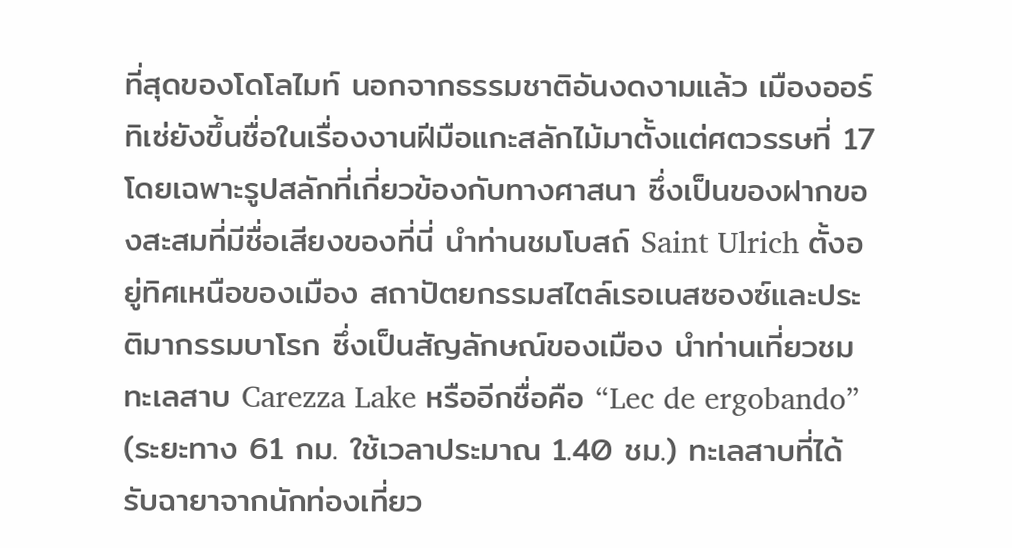ที่สุดของโดโลไมท์ นอกจากธรรมชาติอันงดงามแล้ว เมืองออร์ทิเซ่ยังขึ้นชื่อในเรื่องงานฝีมือแกะสลักไม้มาตั้งแต่ศตวรรษที่ 17 โดยเฉพาะรูปสลักที่เกี่ยวข้องกับทางศาสนา ซึ่งเป็นของฝากของสะสมที่มีชื่อเสียงของที่นี่ นำท่านชมโบสถ์ Saint Ulrich ตั้งอยู่ทิศเหนือของเมือง สถาปัตยกรรมสไตล์เรอเนสซองซ์และประติมากรรมบาโรก ซึ่งเป็นสัญลักษณ์ของเมือง นำท่านเที่ยวชมทะเลสาบ Carezza Lake หรืออีกชื่อคือ “Lec de ergobando”  (ระยะทาง 61 กม. ใช้เวลาประมาณ 1.40 ชม.) ทะเลสาบที่ได้รับฉายาจากนักท่องเที่ยว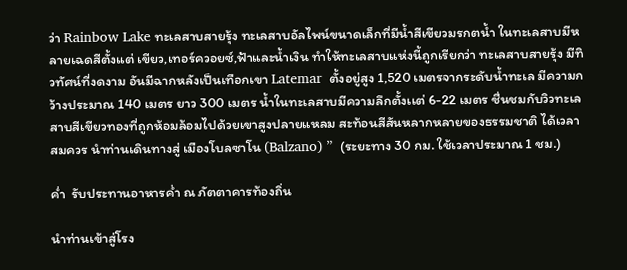ว่า Rainbow Lake ทะเลสาบสายรุ้ง ทะเลสาบอัลไพน์ขนาดเล็กที่มีน้ำสีเขียวมรกตน้ำ ในทะเลสาบมีหลายเฉดสีตั้งแต่ เขียว,เทอร์ควอยซ์,ฟ้าและน้ำเงิน ทำให้ทะเลสาบแห่งนี้ถูกเรียกว่า ทะเลสาบสายรุ้ง มีทิวทัศน์ที่งดงาม อันมีฉากหลังเป็นเทือกเขา Latemar  ตั้งอยู่สูง 1,520 เมตรจากระดับน้ำทะเล มีความกว้างประมาณ 140 เมตร ยาว 300 เมตร น้ำในทะเลสาบมีความลึกตั้งเเต่ 6-22 เมตร ชื่นชมกับวิวทะเลสาบสีเขียวทองที่ถูกห้อมล้อมไปด้วยเขาสูงปลายแหลม สะท้อนสีสันหลากหลายของธรรมชาติ ได้เวลาสมควร นำท่านเดินทางสู่ เมืองโบลซาโน (Balzano) ”  (ระยะทาง 30 กม. ใช้เวลาประมาณ 1 ชม.)

ค่ำ  รับประทานอาหารค่ำ ณ ภัตตาคารท้องถิ่น

นำท่านเข้าสู่โรง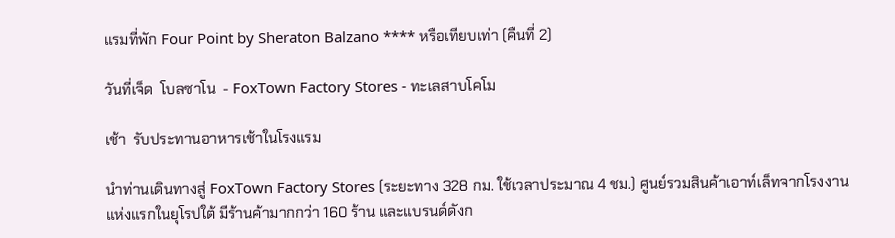แรมที่พัก Four Point by Sheraton Balzano **** หรือเทียบเท่า (คืนที่ 2)

วันที่เจ็ด  โบลซาโน  - FoxTown Factory Stores - ทะเลสาบโคโม

เช้า  รับประทานอาหารเช้าในโรงแรม

นำท่านเดินทางสู่ FoxTown Factory Stores (ระยะทาง 328 กม. ใช้เวลาประมาณ 4 ชม.) ศูนย์รวมสินค้าเอาท์เล็ทจากโรงงานแห่งแรกในยุโรปใต้ มีร้านค้ามากกว่า 160 ร้าน และแบรนด์ดังก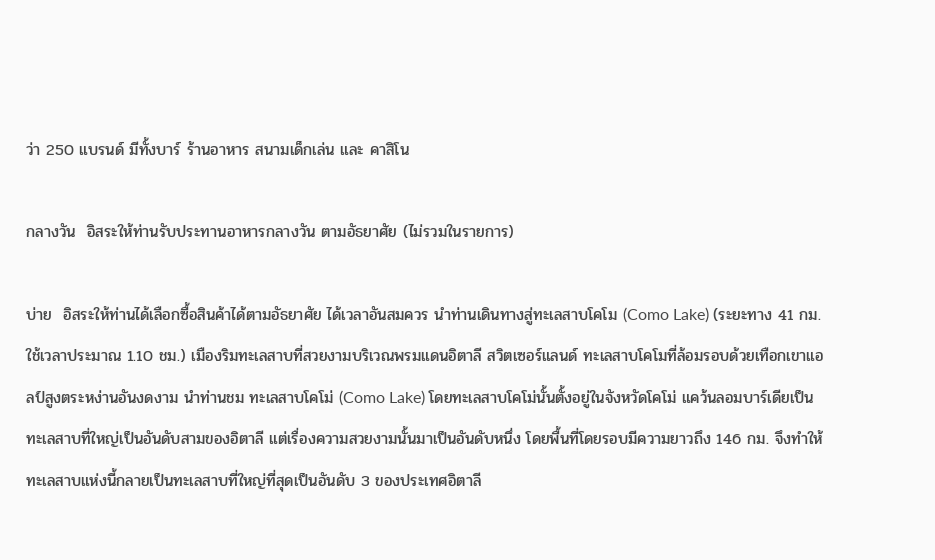ว่า 250 แบรนด์ มีทั้งบาร์ ร้านอาหาร สนามเด็กเล่น และ คาสิโน

กลางวัน  อิสระให้ท่านรับประทานอาหารกลางวัน ตามอัธยาศัย (ไม่รวมในรายการ)

บ่าย  อิสระให้ท่านได้เลือกซื้อสินค้าได้ตามอัธยาศัย ได้เวลาอันสมควร นำท่านเดินทางสู่ทะเลสาบโคโม (Como Lake) (ระยะทาง 41 กม. ใช้เวลาประมาณ 1.10 ชม.) เมืองริมทะเลสาบที่สวยงามบริเวณพรมแดนอิตาลี สวิตเซอร์แลนด์ ทะเลสาบโคโมที่ล้อมรอบด้วยเทือกเขาแอลป์สูงตระหง่านอันงดงาม นำท่านชม ทะเลสาบโคโม่ (Como Lake) โดยทะเลสาบโคโม่นั้นตั้งอยู่ในจังหวัดโคโม่ แคว้นลอมบาร์เดียเป็นทะเลสาบที่ใหญ่เป็นอันดับสามของอิตาลี แต่เรื่องความสวยงามนั้นมาเป็นอันดับหนึ่ง โดยพื้นที่โดยรอบมีความยาวถึง 146 กม. จึงทำให้ทะเลสาบแห่งนี้กลายเป็นทะเลสาบที่ใหญ่ที่สุดเป็นอันดับ 3 ของประเทศอิตาลี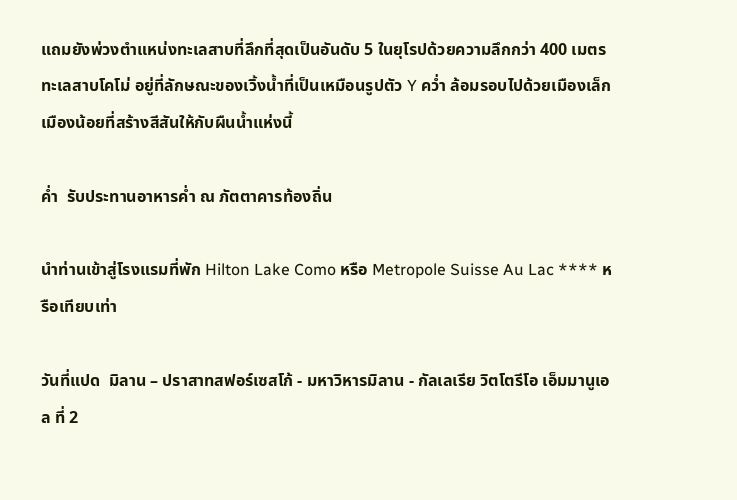แถมยังพ่วงตำแหน่งทะเลสาบที่ลึกที่สุดเป็นอันดับ 5 ในยุโรปด้วยความลึกกว่า 400 เมตร ทะเลสาบโคโม่ อยู่ที่ลักษณะของเวิ้งน้ำที่เป็นเหมือนรูปตัว Y คว่ำ ล้อมรอบไปด้วยเมืองเล็กเมืองน้อยที่สร้างสีสันให้กับผืนน้ำแห่งนี้

ค่ำ  รับประทานอาหารค่ำ ณ ภัตตาคารท้องถิ่น

นำท่านเข้าสู่โรงแรมที่พัก Hilton Lake Como หรือ Metropole Suisse Au Lac **** หรือเทียบเท่า

วันที่แปด  มิลาน – ปราสาทสฟอร์เซสโก้ - มหาวิหารมิลาน - กัลเลเรีย วิตโตรีโอ เอ็มมานูเอล ที่ 2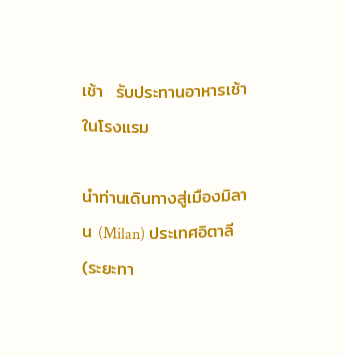เช้า  รับประทานอาหารเช้าในโรงแรม

นำท่านเดินทางสู่เมืองมิลาน (Milan) ประเทศอิตาลี (ระยะทา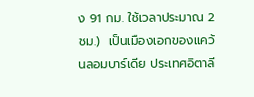ง 91 กม. ใช้เวลาประมาณ 2 ชม.)  เป็นเมืองเอกของแคว้นลอมบาร์เดีย ประเทศอิตาลี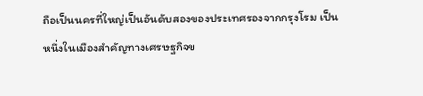ถือเป็นนครที่ใหญ่เป็นอันดับสองของประเทศรองจากกรุงโรม เป็นหนึ่งในเมืองสำคัญทางเศรษฐกิจข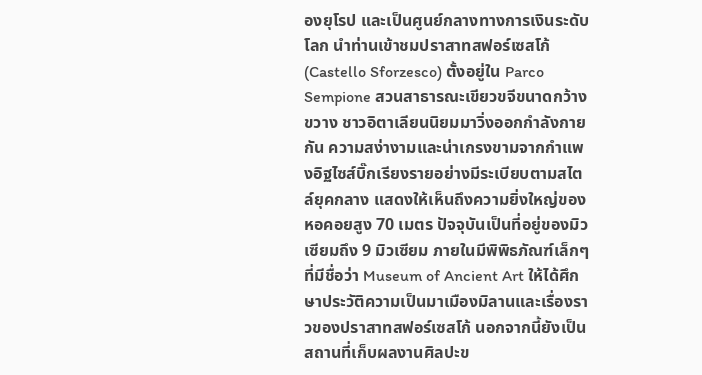องยุโรป และเป็นศูนย์กลางทางการเงินระดับโลก นำท่านเข้าชมปราสาทสฟอร์เซสโก้ (Castello Sforzesco) ตั้งอยู่ใน Parco Sempione สวนสาธารณะเขียวขจีขนาดกว้างขวาง ชาวอิตาเลียนนิยมมาวิ่งออกกำลังกายกัน ความสง่างามและน่าเกรงขามจากกำแพงอิฐไซส์บิ๊กเรียงรายอย่างมีระเบียบตามสไตล์ยุคกลาง แสดงให้เห็นถึงความยิ่งใหญ่ของหอคอยสูง 70 เมตร ปัจจุบันเป็นที่อยู่ของมิวเซียมถึง 9 มิวเซียม ภายในมีพิพิธภัณฑ์เล็กๆ ที่มีชื่อว่า Museum of Ancient Art ให้ได้ศึกษาประวัติความเป็นมาเมืองมิลานและเรื่องราวของปราสาทสฟอร์เซสโก้ นอกจากนี้ยังเป็นสถานที่เก็บผลงานศิลปะข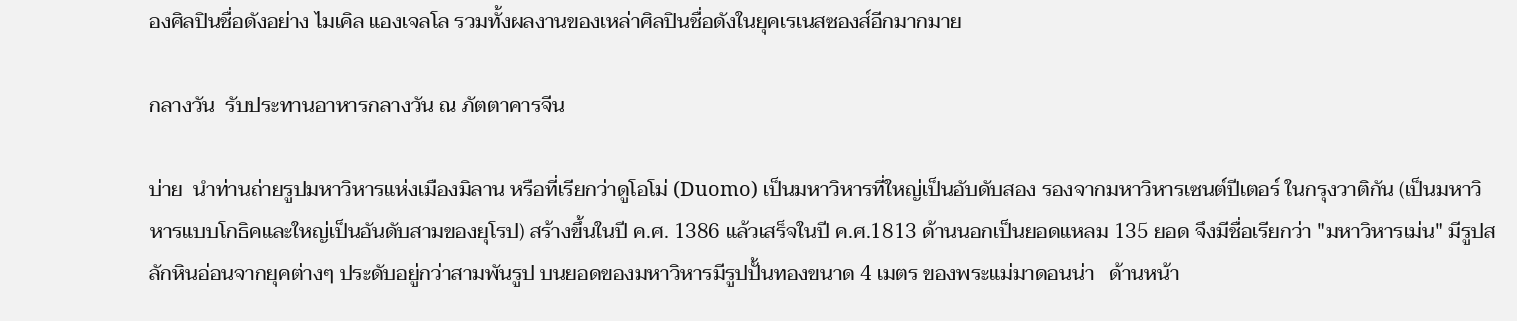องศิลปินชื่อดังอย่าง ไมเคิล แองเจลโล รวมทั้งผลงานของเหล่าศิลปินชื่อดังในยุคเรเนสซองส์อีกมากมาย

กลางวัน  รับประทานอาหารกลางวัน ณ ภัตตาคารจีน

บ่าย  นำท่านถ่ายรูปมหาวิหารแห่งเมืองมิลาน หรือที่เรียกว่าดูโอโม่ (Duomo) เป็นมหาวิหารที่ใหญ่เป็นอับดับสอง รองจากมหาวิหารเซนต์ปีเตอร์ ในกรุงวาติกัน (เป็นมหาวิหารแบบโกธิคและใหญ่เป็นอันดับสามของยุโรป) สร้างขึ้นในปี ค.ศ. 1386 แล้วเสร็จในปี ค.ศ.1813 ด้านนอกเป็นยอดแหลม 135 ยอด จึงมีชื่อเรียกว่า "มหาวิหารเม่น" มีรูปสลักหินอ่อนจากยุคต่างๆ ประดับอยู่กว่าสามพันรูป บนยอดของมหาวิหารมีรูปปั้นทองขนาด 4 เมตร ของพระแม่มาดอนน่า   ด้านหน้า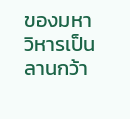ของมหาวิหารเป็นลานกว้า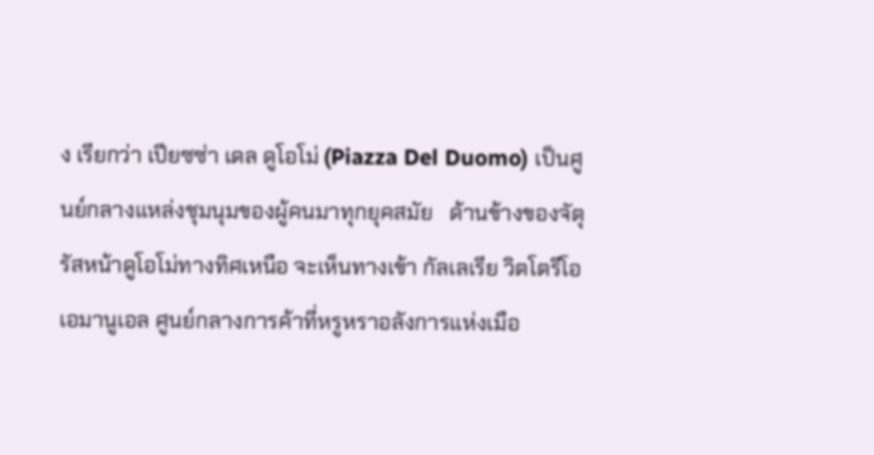ง เรียกว่า เปียซซ่า เดล ดูโอโม่ (Piazza Del Duomo) เป็นศูนย์กลางแหล่งชุมนุมของผู้คนมาทุกยุคสมัย   ด้านข้างของจัตุรัสหน้าดูโอโม่ทางทิศเหนือ จะเห็นทางเข้า กัลเลเรีย วิตโตรีโอ เอมานูเอล ศูนย์กลางการค้าที่หรูหราอลังการแห่งเมือ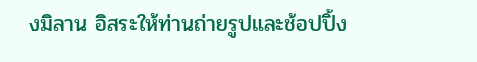งมิลาน อิสระให้ท่านถ่ายรูปและช้อปปิ้ง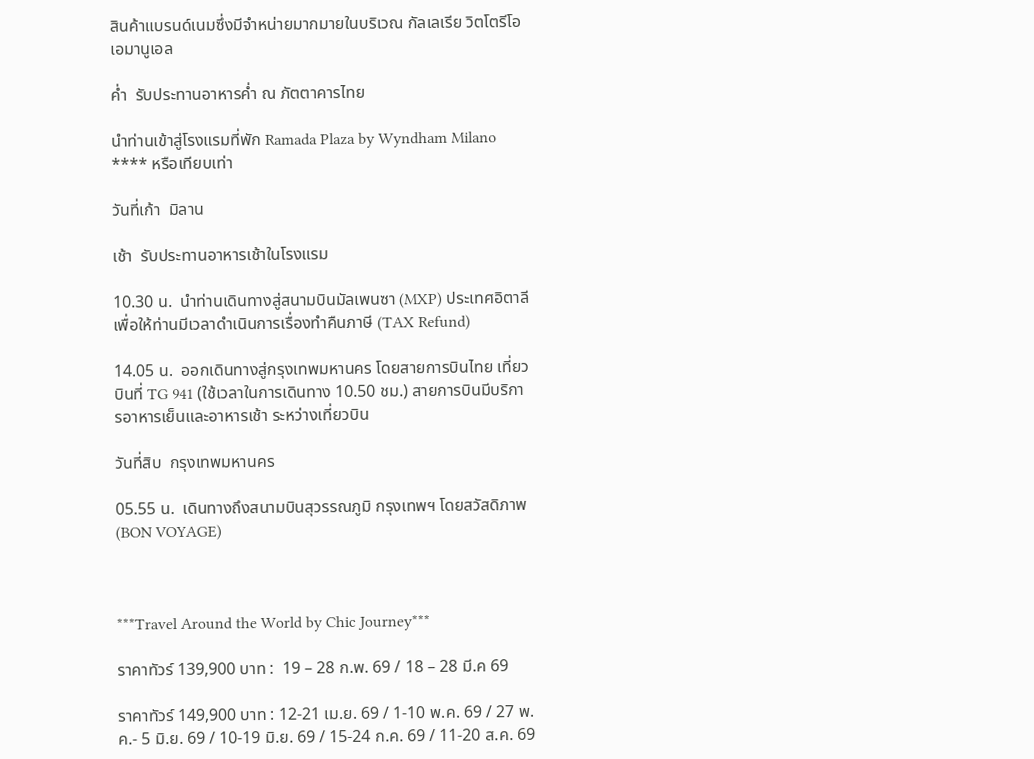สินค้าแบรนด์เนมซึ่งมีจำหน่ายมากมายในบริเวณ กัลเลเรีย วิตโตรีโอ เอมานูเอล

ค่ำ  รับประทานอาหารค่ำ ณ ภัตตาคารไทย

นำท่านเข้าสู่โรงแรมที่พัก Ramada Plaza by Wyndham Milano **** หรือเทียบเท่า

วันที่เก้า  มิลาน

เช้า  รับประทานอาหารเช้าในโรงแรม

10.30 น.  นำท่านเดินทางสู่สนามบินมัลเพนซา (MXP) ประเทศอิตาลี เพื่อให้ท่านมีเวลาดำเนินการเรื่องทำคืนภาษี (TAX Refund)

14.05 น.  ออกเดินทางสู่กรุงเทพมหานคร โดยสายการบินไทย เที่ยวบินที่ TG 941 (ใช้เวลาในการเดินทาง 10.50 ชม.) สายการบินมีบริการอาหารเย็นและอาหารเช้า ระหว่างเที่ยวบิน

วันที่สิบ  กรุงเทพมหานคร

05.55 น.  เดินทางถึงสนามบินสุวรรณภูมิ กรุงเทพฯ โดยสวัสดิภาพ (BON VOYAGE)



***Travel Around the World by Chic Journey***

ราคาทัวร์ 139,900 บาท :  19 – 28 ก.พ. 69 / 18 – 28 มี.ค 69

ราคาทัวร์ 149,900 บาท : 12-21 เม.ย. 69 / 1-10 พ.ค. 69 / 27 พ.ค.- 5 มิ.ย. 69 / 10-19 มิ.ย. 69 / 15-24 ก.ค. 69 / 11-20 ส.ค. 69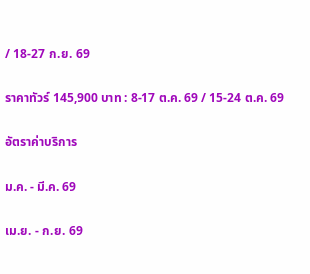/ 18-27 ก.ย. 69

ราคาทัวร์ 145,900 บาท : 8-17 ต.ค. 69 / 15-24 ต.ค. 69

อัตราค่าบริการ

ม.ค. - มี.ค. 69

เม.ย. - ก.ย. 69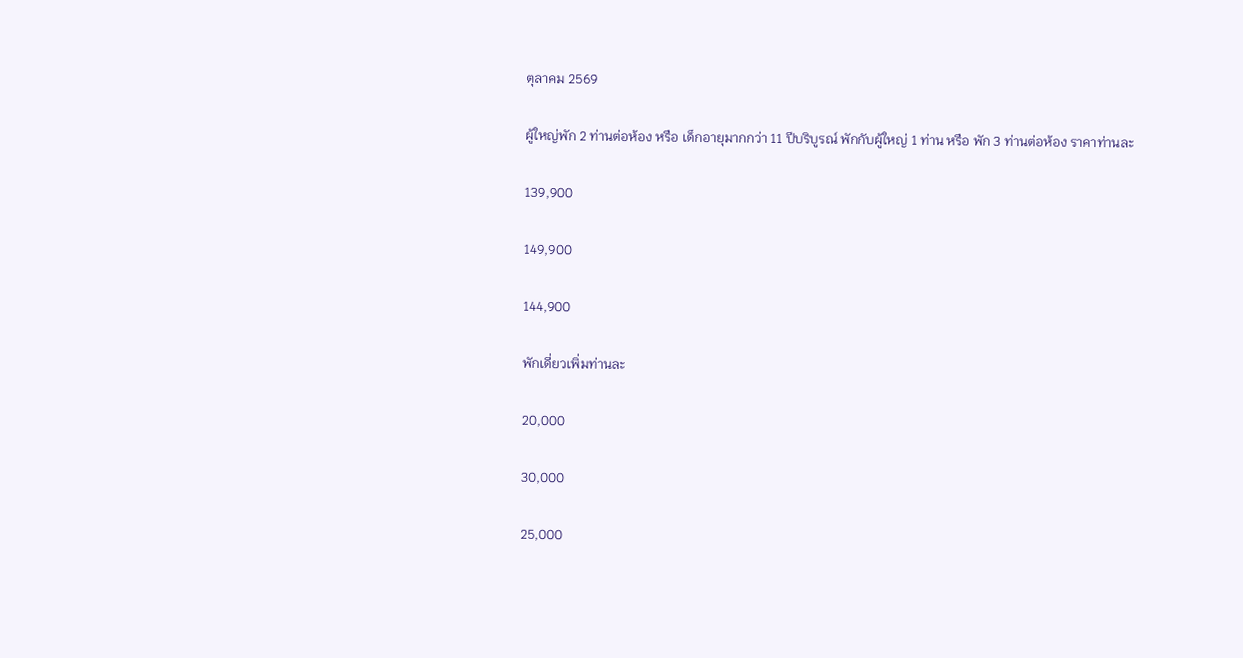ตุลาคม 2569

ผู้ใหญ่พัก 2 ท่านต่อห้อง หรือ เด็กอายุมากกว่า 11 ปีบริบูรณ์ พักกับผู้ใหญ่ 1 ท่าน หรือ พัก 3 ท่านต่อห้อง ราคาท่านละ

139,900

149,900

144,900

พักเดี่ยวเพิ่มท่านละ

20,000

30,000

25,000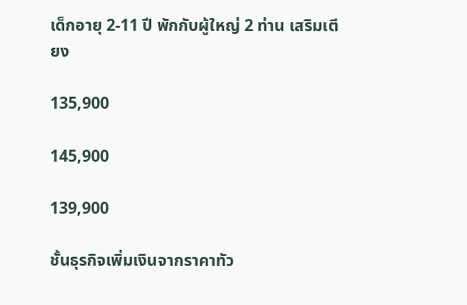เด็กอายุ 2-11 ปี พักกับผู้ใหญ่ 2 ท่าน เสริมเตียง

135,900

145,900

139,900

ชั้นธุรกิจเพิ่มเงินจากราคาทัว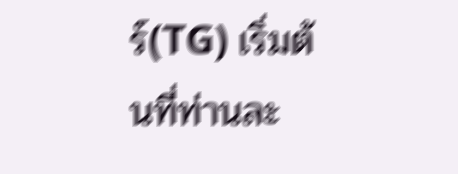ร์(TG) เริ่มต้นที่ท่านละ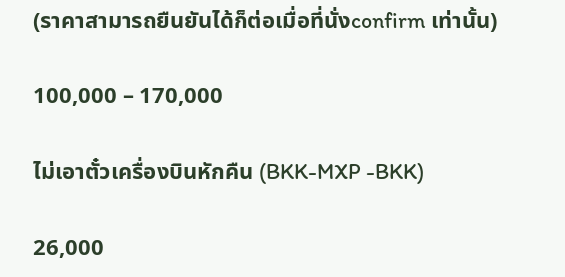(ราคาสามารถยืนยันได้ก็ต่อเมื่อที่นั่งconfirm เท่านั้น)

100,000 – 170,000

ไม่เอาตั๋วเครื่องบินหักคืน (BKK-MXP -BKK)

26,000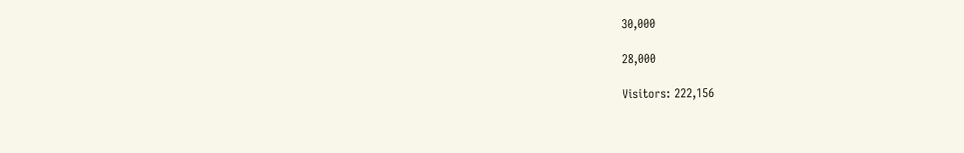30,000

28,000

Visitors: 222,156